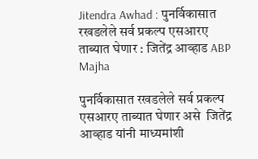Jitendra Awhad : पुनर्विकासात रखडलेले सर्व प्रकल्प एसआरए ताब्यात घेणार : जितेंद्र आव्हाड ABP Majha

पुनर्विकासात रखडलेले सर्व प्रकल्प एसआरए ताब्यात घेणार असे  जितेंद्र आव्हाड यांनी माध्यमांशी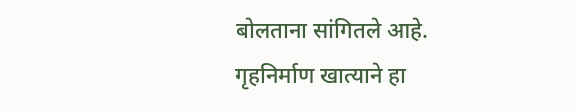बोलताना सांगितले आहे. गृहनिर्माण खात्याने हा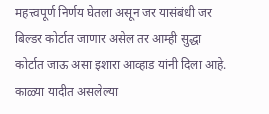महत्त्वपूर्ण निर्णय घेतला असून जर यासंबंधी जर बिल्डर कोर्टात जाणार असेल तर आम्ही सुद्धा कोर्टात जाऊ असा इशारा आव्हाड यांनी दिला आहे. काळ्या यादीत असलेल्या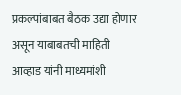प्रकल्पांबाबत बैठक उद्या होणार असून याबाबतची माहिती आव्हाड यांनी माध्यमांशी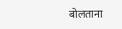बोलताना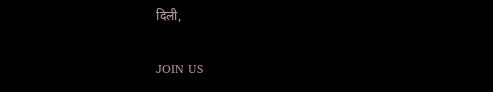दिली,

JOIN US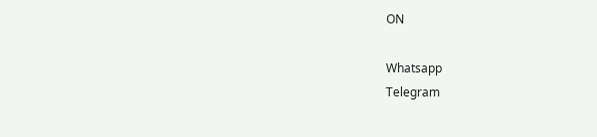ON

Whatsapp
Telegram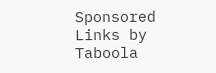Sponsored Links by Taboola